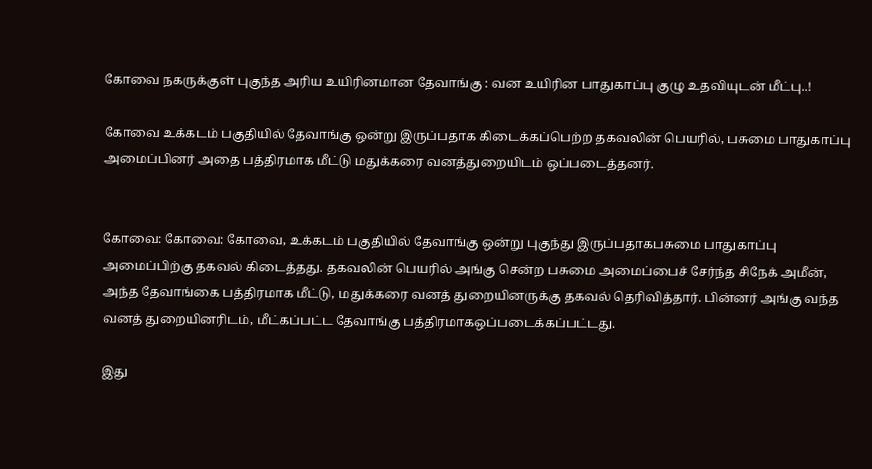கோவை நகருக்குள் புகுந்த அரிய உயிரினமான தேவாங்கு : வன உயிரின பாதுகாப்பு குழு உதவியுடன் மீட்பு..!

கோவை உக்கடம் பகுதியில் தேவாங்கு ஒன்று இருப்பதாக கிடைக்கப்பெற்ற தகவலின் பெயரில், பசுமை பாதுகாப்பு அமைப்பினர் அதை பத்திரமாக மீட்டு மதுக்கரை வனத்துறையிடம் ஒப்படைத்தனர்.


கோவை: கோவை: கோவை, உக்கடம் பகுதியில் தேவாங்கு ஒன்று புகுந்து இருப்பதாகபசுமை பாதுகாப்பு அமைப்பிற்கு தகவல் கிடைத்தது. தகவலின் பெயரில் அங்கு சென்ற பசுமை அமைப்பைச் சேர்ந்த சிநேக் அமீன், அந்த தேவாங்கை பத்திரமாக மீட்டு, மதுக்கரை வனத் துறையினருக்கு தகவல் தெரிவித்தார். பின்னர் அங்கு வந்த வனத் துறையினரிடம், மீட்கப்பட்ட தேவாங்கு பத்திரமாகஒப்படைக்கப்பட்டது.

இது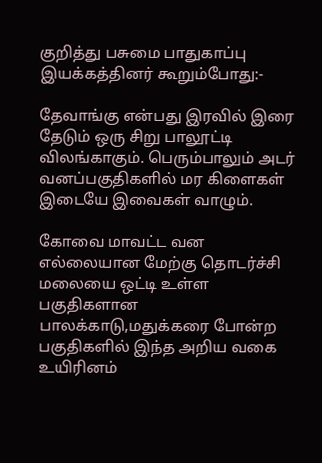குறித்து பசுமை பாதுகாப்பு இயக்கத்தினர் கூறும்போது:-

தேவாங்கு என்பது இரவில் இரை தேடும் ஒரு சிறு பாலூட்டி விலங்காகும். பெரும்பாலும் அடர் வனப்பகுதிகளில் மர கிளைகள் இடையே இவைகள் வாழும்.

கோவை மாவட்ட வன எல்லையான மேற்கு தொடர்ச்சி மலையை ஒட்டி உள்ள பகுதிகளான பாலக்காடு,மதுக்கரை போன்ற பகுதிகளில் இந்த அறிய வகை உயிரினம்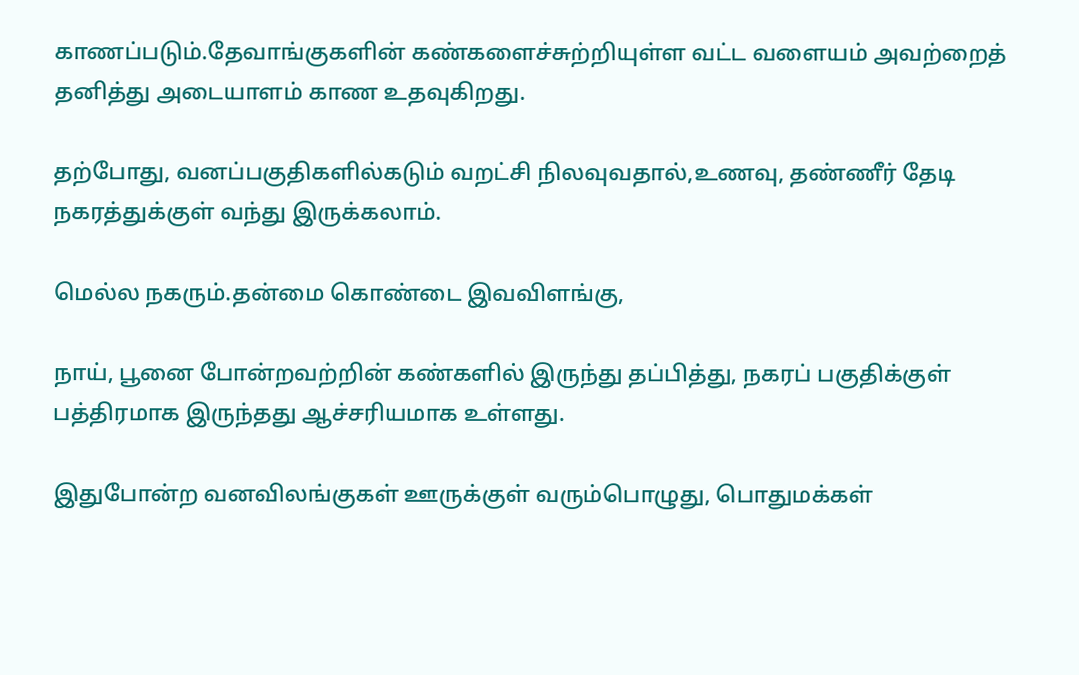காணப்படும்.தேவாங்குகளின் கண்களைச்சுற்றியுள்ள வட்ட வளையம் அவற்றைத் தனித்து அடையாளம் காண உதவுகிறது.

தற்போது, வனப்பகுதிகளில்கடும் வறட்சி நிலவுவதால்,உணவு, தண்ணீர் தேடி நகரத்துக்குள் வந்து இருக்கலாம்.

மெல்ல நகரும்.தன்மை கொண்டை இவவிளங்கு,

நாய், பூனை போன்றவற்றின் கண்களில் இருந்து தப்பித்து, நகரப் பகுதிக்குள் பத்திரமாக இருந்தது ஆச்சரியமாக உள்ளது.

இதுபோன்ற வனவிலங்குகள் ஊருக்குள் வரும்பொழுது, பொதுமக்கள்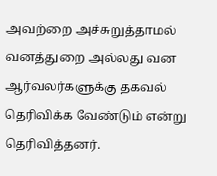அவற்றை அச்சுறுத்தாமல் வனத்துறை அல்லது வன ஆர்வலர்களுக்கு தகவல் தெரிவிக்க வேண்டும் என்று தெரிவித்தனர்.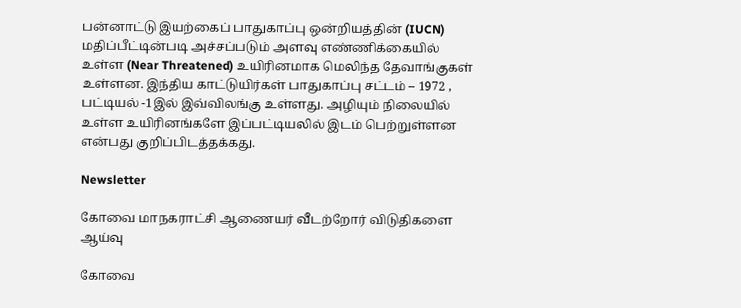பன்னாட்டு இயற்கைப் பாதுகாப்பு ஒன்றியத்தின் (IUCN) மதிப்பீட்டின்படி அச்சப்படும் அளவு எண்ணிக்கையில் உள்ள (Near Threatened) உயிரினமாக மெலிந்த தேவாங்குகள் உள்ளன. இந்திய காட்டுயிர்கள் பாதுகாப்பு சட்டம் – 1972 , பட்டியல் -1இல் இவ்விலங்கு உள்ளது. அழியும் நிலையில் உள்ள உயிரினங்களே இப்பட்டியலில் இடம் பெற்றுள்ளன என்பது குறிப்பிடத்தக்கது.

Newsletter

கோவை மாநகராட்சி ஆணையர் வீடற்றோர் விடுதிகளை ஆய்வு

கோவை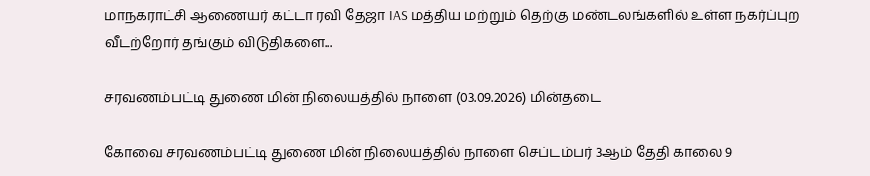மாநகராட்சி ஆணையர் கட்டா ரவி தேஜா IAS மத்திய மற்றும் தெற்கு மண்டலங்களில் உள்ள நகர்ப்புற வீடற்றோர் தங்கும் விடுதிகளை...

சரவணம்பட்டி துணை மின் நிலையத்தில் நாளை (03.09.2026) மின்தடை

கோவை சரவணம்பட்டி துணை மின் நிலையத்தில் நாளை செப்டம்பர் 3ஆம் தேதி காலை 9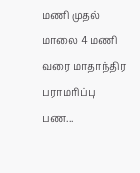மணி முதல் மாலை 4 மணி வரை மாதாந்திர பராமரிப்பு பண...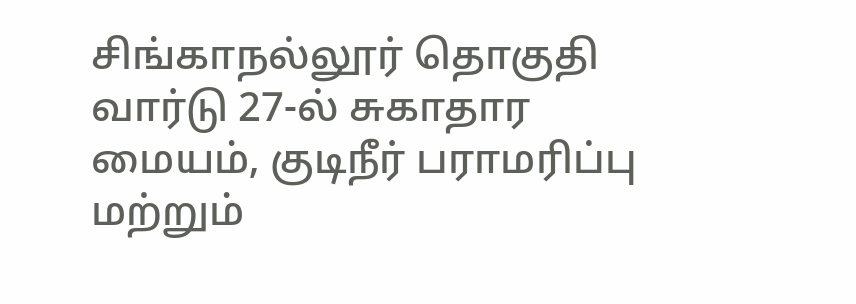சிங்காநல்லூர் தொகுதி வார்டு 27-ல் சுகாதார மையம், குடிநீர் பராமரிப்பு மற்றும்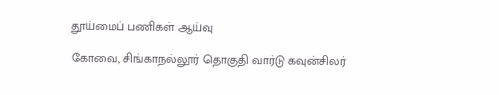தூய்மைப் பணிகள் ஆய்வு

கோவை, சிங்காநல்லூர் தொகுதி வார்டு கவுன்சிலர்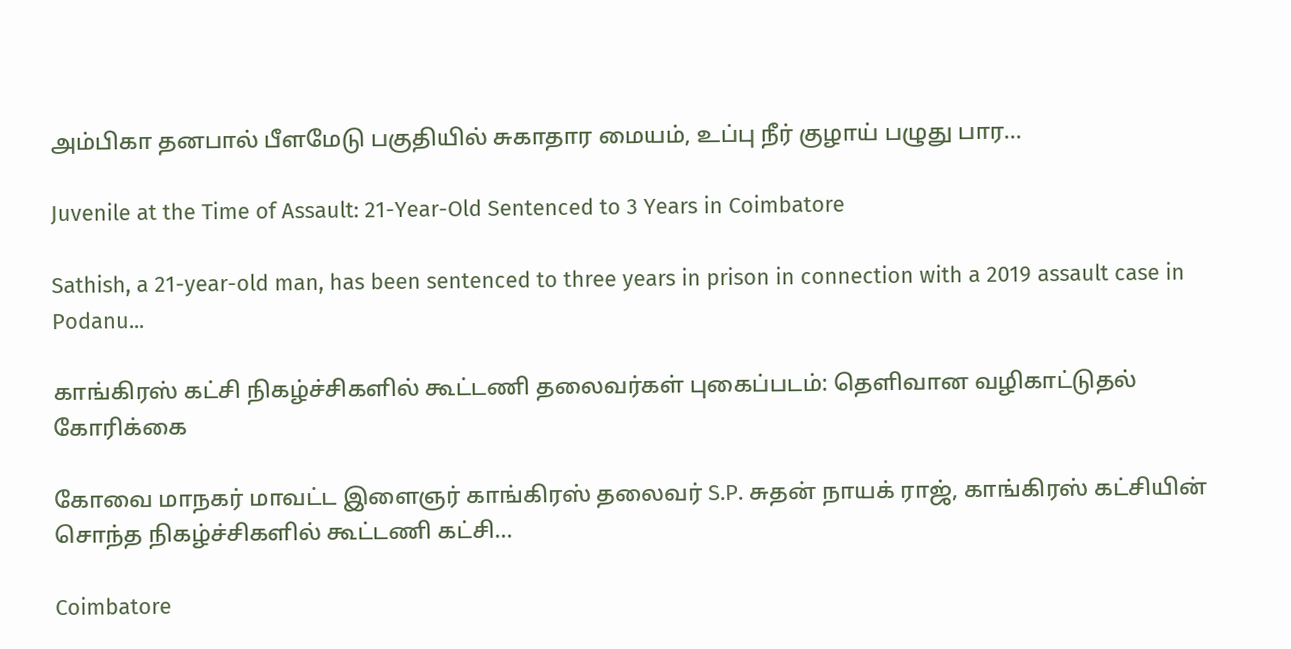அம்பிகா தனபால் பீளமேடு பகுதியில் சுகாதார மையம், உப்பு நீர் குழாய் பழுது பார...

Juvenile at the Time of Assault: 21-Year-Old Sentenced to 3 Years in Coimbatore

Sathish, a 21-year-old man, has been sentenced to three years in prison in connection with a 2019 assault case in Podanu...

காங்கிரஸ் கட்சி நிகழ்ச்சிகளில் கூட்டணி தலைவர்கள் புகைப்படம்: தெளிவான வழிகாட்டுதல் கோரிக்கை

கோவை மாநகர் மாவட்ட இளைஞர் காங்கிரஸ் தலைவர் S.P. சுதன் நாயக் ராஜ், காங்கிரஸ் கட்சியின் சொந்த நிகழ்ச்சிகளில் கூட்டணி கட்சி...

Coimbatore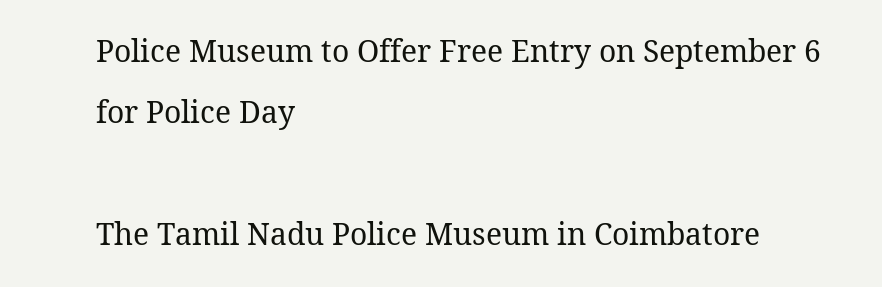Police Museum to Offer Free Entry on September 6 for Police Day

The Tamil Nadu Police Museum in Coimbatore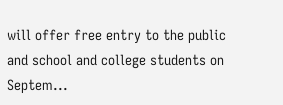will offer free entry to the public and school and college students on Septem...